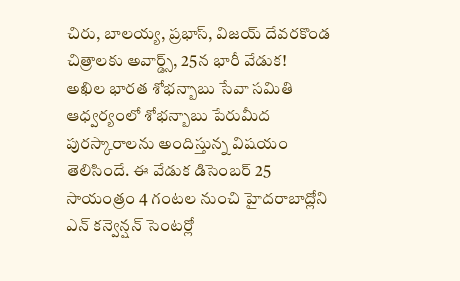చిరు, బాలయ్య, ప్రభాస్, విజయ్ దేవరకొండ చిత్రాలకు అవార్డ్స్, 25న భారీ వేడుక!
అఖిల భారత శోభన్బాబు సేవా సమితి ఆధ్వర్యంలో శోభన్బాబు పేరుమీద పురస్కారాలను అందిస్తున్న విషయం తెలిసిందే. ఈ వేడుక డిసెంబర్ 25 సాయంత్రం 4 గంటల నుంచి హైదరాబాద్లోని ఎన్ కన్వెన్షన్ సెంటర్లో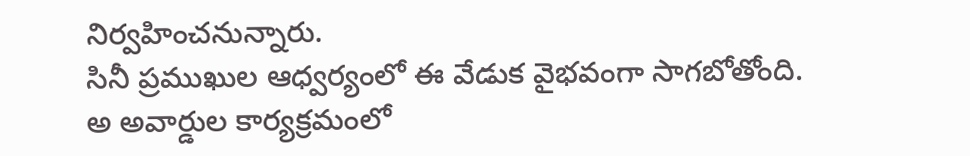నిర్వహించనున్నారు.
సినీ ప్రముఖుల ఆధ్వర్యంలో ఈ వేడుక వైభవంగా సాగబోతోంది. అ అవార్డుల కార్యక్రమంలో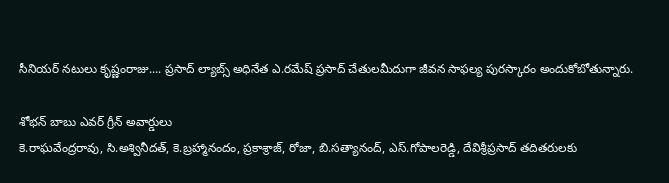సీనియర్ నటులు కృష్ణంరాజు.... ప్రసాద్ ల్యాబ్స్ అధినేత ఎ.రమేష్ ప్రసాద్ చేతులమీదుగా జీవన సాఫల్య పురస్కారం అందుకోబోతున్నారు.

శోభన్ బాబు ఎవర్ గ్రీన్ అవార్డులు
కె.రాఘవేంద్రరావు, సి.అశ్వినీదత్, కె.బ్రహ్మానందం, ప్రకాశ్రాజ్, రోజా, బి.సత్యానంద్, ఎస్.గోపాలరెడ్డి, దేవిశ్రీప్రసాద్ తదితరులకు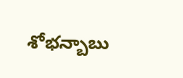శోభన్బాబు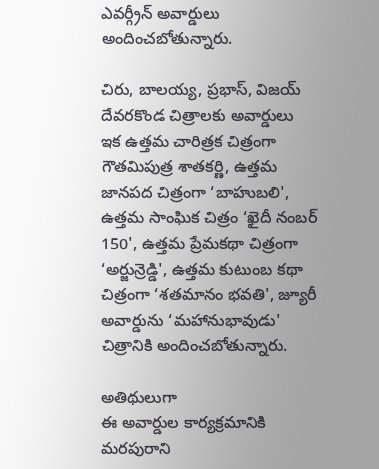ఎవర్గ్రీన్ అవార్డులు అందించబోతున్నారు.

చిరు, బాలయ్య, ప్రభాస్, విజయ్ దేవరకొండ చిత్రాలకు అవార్డులు
ఇక ఉత్తమ చారిత్రక చిత్రంగా గౌతమిపుత్ర శాతకర్ణి, ఉత్తమ జానపద చిత్రంగా ‘బాహుబలి', ఉత్తమ సాంఘిక చిత్రం ‘ఖైదీ నంబర్ 150', ఉత్తమ ప్రేమకథా చిత్రంగా ‘అర్జున్రెడ్డి', ఉత్తమ కుటుంబ కథా చిత్రంగా ‘శతమానం భవతి', జ్యూరీ అవార్డును ‘మహానుభావుడు' చిత్రానికి అందించబోతున్నారు.

అతిథులుగా
ఈ అవార్డుల కార్యక్రమానికి మరపురాని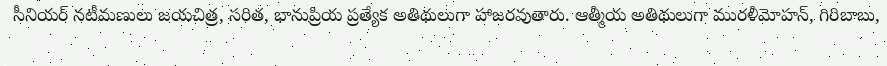సీనియర్ నటీమణులు జయచిత్ర, సరిత, భానుప్రియ ప్రత్యేక అతిథులుగా హాజరవుతారు. ఆత్మీయ అతిథులుగా మురళీమోహన్, గిరిబాబు,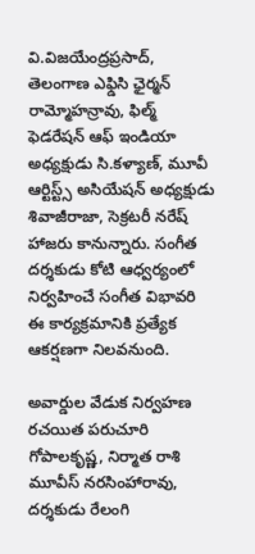వి.విజయేంద్రప్రసాద్, తెలంగాణ ఎఫ్డిసి ఛైర్మన్ రామ్మోహన్రావు, ఫిల్మ్ ఫెడరేషన్ ఆఫ్ ఇండియా అధ్యక్షుడు సి.కళ్యాణ్, మూవీ ఆర్టిస్ట్స్ అసియేషన్ అధ్యక్షుడు శివాజీరాజా, సెక్రటరీ నరేష్ హాజరు కానున్నారు. సంగీత దర్శకుడు కోటి ఆధ్వర్యంలో నిర్వహించే సంగీత విభావరి ఈ కార్యక్రమానికి ప్రత్యేక ఆకర్షణగా నిలవనుంది.

అవార్డుల వేడుక నిర్వహణ
రచయిత పరుచూరి గోపాలకృష్ణ, నిర్మాత రాశి మూవీస్ నరసింహారావు, దర్శకుడు రేలంగి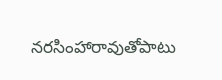నరసింహారావుతోపాటు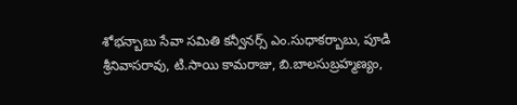శోభన్బాబు సేవా సమితి కన్వీనర్స్ ఎం.సుధాకర్బాబు, పూడి శ్రీనివాసరావు, టి.సాయి కామరాజు, బి.బాలసుబ్రహ్మణ్యం,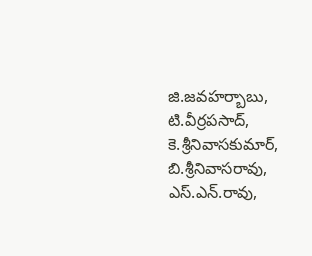జి.జవహర్బాబు, టి.వీర్రపసాద్, కె.శ్రీనివాసకుమార్, బి.శ్రీనివాసరావు, ఎస్.ఎన్.రావు,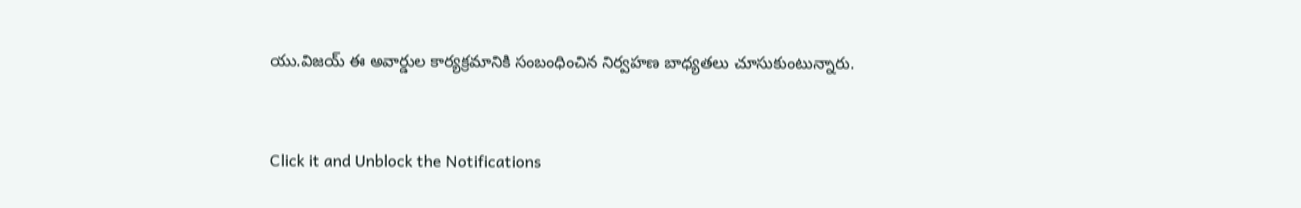యు.విజయ్ ఈ అవార్డుల కార్యక్రమానికి సంబంధించిన నిర్వహణ బాధ్యతలు చూసుకుంటున్నారు.


Click it and Unblock the Notifications